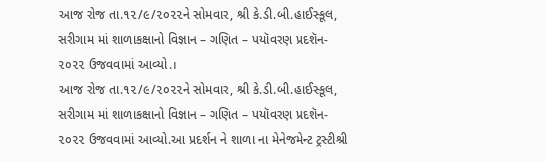આજ રોજ તા.૧૨/૯/૨૦૨૨ને સોમવાર, શ્રી કે.ડી.બી.હાઈસ્કૂલ, સરીગામ માં શાળાકક્ષાનો વિજ્ઞાન – ગણિત – પયૉવરણ પ્રદશૅન- ૨૦૨૨ ઉજવવામાં આવ્યો.।
આજ રોજ તા.૧૨/૯/૨૦૨૨ને સોમવાર, શ્રી કે.ડી.બી.હાઈસ્કૂલ, સરીગામ માં શાળાકક્ષાનો વિજ્ઞાન – ગણિત – પયૉવરણ પ્રદશૅન- ૨૦૨૨ ઉજવવામાં આવ્યો.આ પ્રદર્શન ને શાળા ના મેનેજમેન્ટ ટ્રસ્ટીશ્રી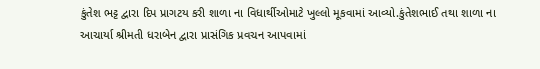કુંતેશ ભટ્ટ દ્વારા દિપ પ્રાગટય કરી શાળા ના વિધાર્થીઓમાટે ખુલ્લો મૂકવામાં આવ્યો.કુંતેશભાઈ તથા શાળા ના આચાર્યા શ્રીમતી ધરાબેન દ્વારા પ્રાસંગિક પ્રવચન આપવામાં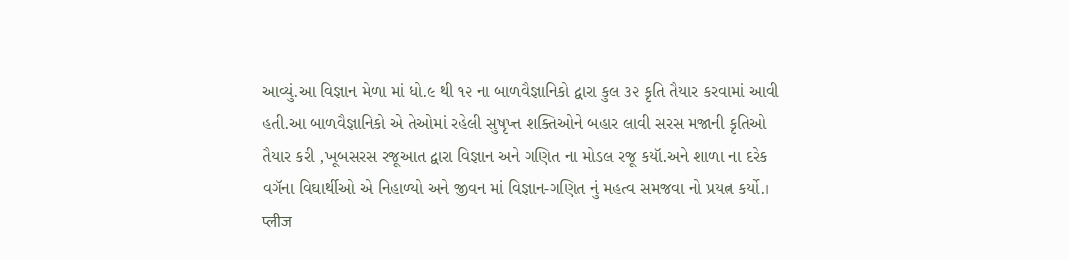આવ્યું.આ વિજ્ઞાન મેળા માં ધો.૯ થી ૧૨ ના બાળવૈજ્ઞાનિકો દ્વારા કુલ ૩૨ કૃતિ તૈયાર કરવામાં આવી હતી.આ બાળવૈજ્ઞાનિકો એ તેઓમાં રહેલી સુષૃપ્ત્ત શક્તિઓને બહાર લાવી સરસ મજાની કૃતિઓ તૈયાર કરી ,ખૂબસરસ રજૂઆત દ્વારા વિજ્ઞાન અને ગણિત ના મોડલ રજૂ કયૉ.અને શાળા ના દરેક વગૅના વિઘાર્થીઓ એ નિહાળ્યો અને જીવન માં વિજ્ઞાન-ગણિત નું મહત્વ સમજવા નો પ્રયત્ન કર્યો.।
प्लीज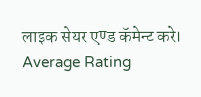लाइक सेयर एण्ड कॅमेन्ट करे।
Average Rating